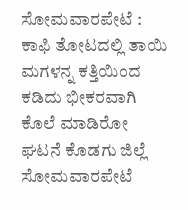ಸೋಮವಾರಪೇಟೆ : ಕಾಫಿ ತೋಟದಲ್ಲಿ ತಾಯಿ ಮಗಳನ್ನ ಕತ್ತಿಯಿಂದ ಕಡಿದು ಭೀಕರವಾಗಿ ಕೊಲೆ ಮಾಡಿರೋ ಘಟನೆ ಕೊಡಗು ಜಿಲ್ಲೆ ಸೋಮವಾರಪೇಟೆ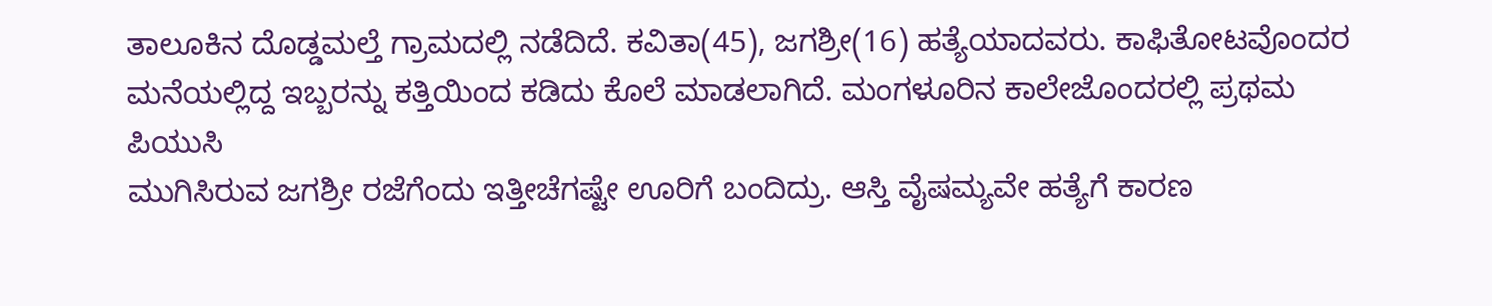ತಾಲೂಕಿನ ದೊಡ್ಡಮಲ್ತೆ ಗ್ರಾಮದಲ್ಲಿ ನಡೆದಿದೆ. ಕವಿತಾ(45), ಜಗಶ್ರೀ(16) ಹತ್ಯೆಯಾದವರು. ಕಾಫಿತೋಟವೊಂದರ ಮನೆಯಲ್ಲಿದ್ದ ಇಬ್ಬರನ್ನು ಕತ್ತಿಯಿಂದ ಕಡಿದು ಕೊಲೆ ಮಾಡಲಾಗಿದೆ. ಮಂಗಳೂರಿನ ಕಾಲೇಜೊಂದರಲ್ಲಿ ಪ್ರಥಮ ಪಿಯುಸಿ
ಮುಗಿಸಿರುವ ಜಗಶ್ರೀ ರಜೆಗೆಂದು ಇತ್ತೀಚೆಗಷ್ಟೇ ಊರಿಗೆ ಬಂದಿದ್ರು. ಆಸ್ತಿ ವೈಷಮ್ಯವೇ ಹತ್ಯೆಗೆ ಕಾರಣ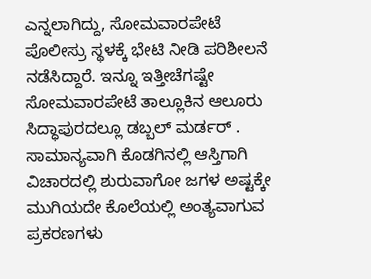ಎನ್ನಲಾಗಿದ್ದು, ಸೋಮವಾರಪೇಟೆ ಪೊಲೀಸ್ರು ಸ್ಥಳಕ್ಕೆ ಭೇಟಿ ನೀಡಿ ಪರಿಶೀಲನೆ ನಡೆಸಿದ್ದಾರೆ. ಇನ್ನೂ ಇತ್ತೀಚೆಗಷ್ಟೇ ಸೋಮವಾರಪೇಟೆ ತಾಲ್ಲೂಕಿನ ಆಲೂರು ಸಿದ್ಧಾಪುರದಲ್ಲೂ ಡಬ್ಬಲ್ ಮರ್ಡರ್ . ಸಾಮಾನ್ಯವಾಗಿ ಕೊಡಗಿನಲ್ಲಿ ಆಸ್ತಿಗಾಗಿ ವಿಚಾರದಲ್ಲಿ ಶುರುವಾಗೋ ಜಗಳ ಅಷ್ಟಕ್ಕೇ ಮುಗಿಯದೇ ಕೊಲೆಯಲ್ಲಿ ಅಂತ್ಯವಾಗುವ ಪ್ರಕರಣಗಳು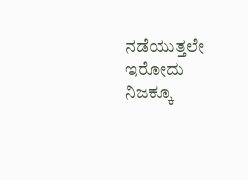ನಡೆಯುತ್ತಲೇ ಇರೋದು ನಿಜಕ್ಕೂ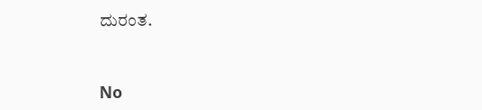ದುರಂತ.


No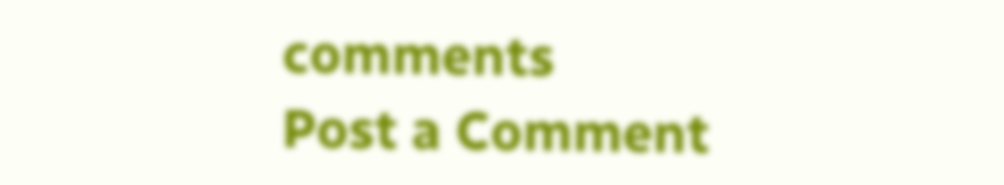comments
Post a Comment